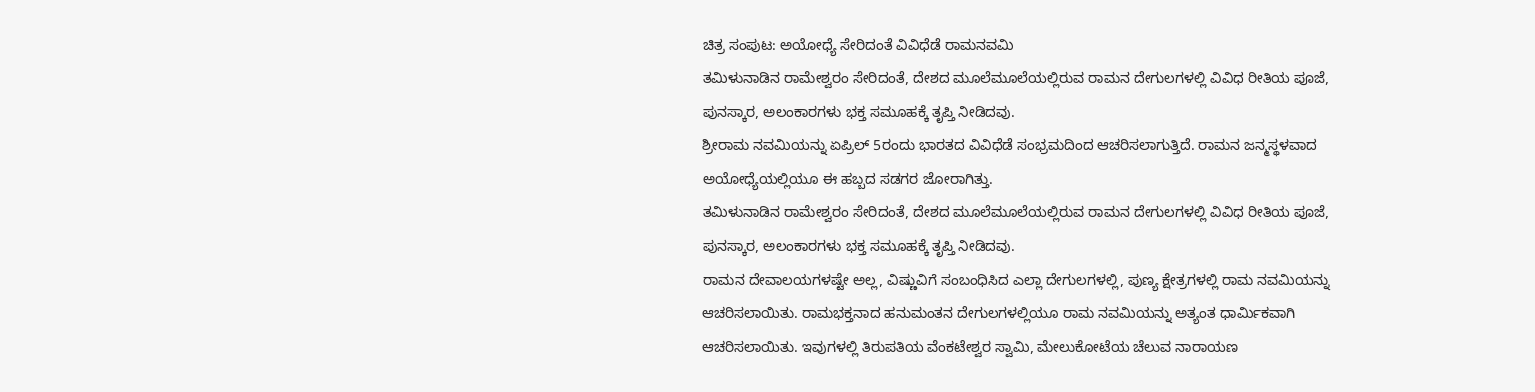ಚಿತ್ರ ಸಂಪುಟ: ಅಯೋಧ್ಯೆ ಸೇರಿದಂತೆ ವಿವಿಧೆಡೆ ರಾಮನವಮಿ
ತಮಿಳುನಾಡಿನ ರಾಮೇಶ್ವರಂ ಸೇರಿದಂತೆ, ದೇಶದ ಮೂಲೆಮೂಲೆಯಲ್ಲಿರುವ ರಾಮನ ದೇಗುಲಗಳಲ್ಲಿ ವಿವಿಧ ರೀತಿಯ ಪೂಜೆ, ಪುನಸ್ಕಾರ, ಅಲಂಕಾರಗಳು ಭಕ್ತ ಸಮೂಹಕ್ಕೆ ತೃಪ್ತಿ ನೀಡಿದವು.
ಶ್ರೀರಾಮ ನವಮಿಯನ್ನು ಏಪ್ರಿಲ್ 5ರಂದು ಭಾರತದ ವಿವಿಧೆಡೆ ಸಂಭ್ರಮದಿಂದ ಆಚರಿಸಲಾಗುತ್ತಿದೆ. ರಾಮನ ಜನ್ಮಸ್ಥಳವಾದ ಅಯೋಧ್ಯೆಯಲ್ಲಿಯೂ ಈ ಹಬ್ಬದ ಸಡಗರ ಜೋರಾಗಿತ್ತು.
ತಮಿಳುನಾಡಿನ ರಾಮೇಶ್ವರಂ ಸೇರಿದಂತೆ, ದೇಶದ ಮೂಲೆಮೂಲೆಯಲ್ಲಿರುವ ರಾಮನ ದೇಗುಲಗಳಲ್ಲಿ ವಿವಿಧ ರೀತಿಯ ಪೂಜೆ, ಪುನಸ್ಕಾರ, ಅಲಂಕಾರಗಳು ಭಕ್ತ ಸಮೂಹಕ್ಕೆ ತೃಪ್ತಿ ನೀಡಿದವು.
ರಾಮನ ದೇವಾಲಯಗಳಷ್ಟೇ ಅಲ್ಲ, ವಿಷ್ಣುವಿಗೆ ಸಂಬಂಧಿಸಿದ ಎಲ್ಲಾ ದೇಗುಲಗಳಲ್ಲಿ, ಪುಣ್ಯ ಕ್ಷೇತ್ರಗಳಲ್ಲಿ ರಾಮ ನವಮಿಯನ್ನು ಆಚರಿಸಲಾಯಿತು. ರಾಮಭಕ್ತನಾದ ಹನುಮಂತನ ದೇಗುಲಗಳಲ್ಲಿಯೂ ರಾಮ ನವಮಿಯನ್ನು ಅತ್ಯಂತ ಧಾರ್ಮಿಕವಾಗಿ ಆಚರಿಸಲಾಯಿತು. ಇವುಗಳಲ್ಲಿ ತಿರುಪತಿಯ ವೆಂಕಟೇಶ್ವರ ಸ್ವಾಮಿ, ಮೇಲುಕೋಟೆಯ ಚೆಲುವ ನಾರಾಯಣ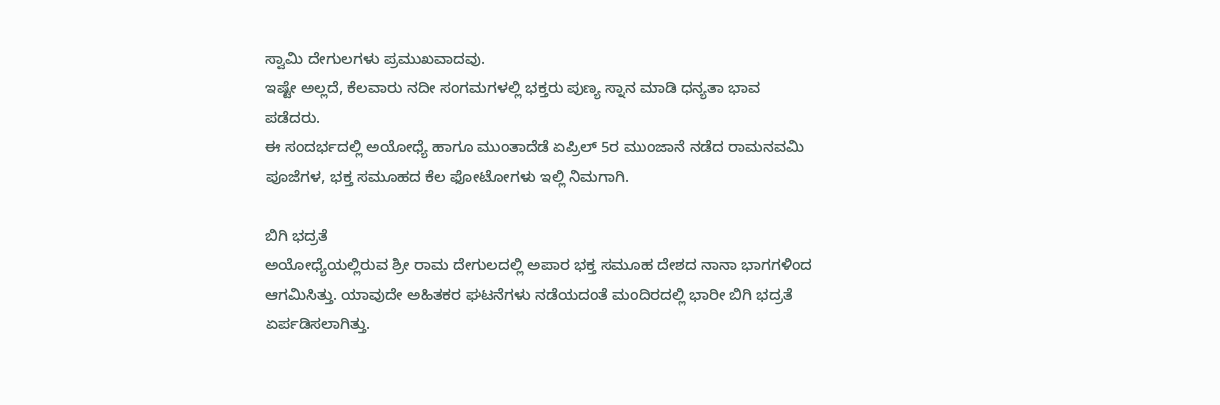ಸ್ವಾಮಿ ದೇಗುಲಗಳು ಪ್ರಮುಖವಾದವು.
ಇಷ್ಟೇ ಅಲ್ಲದೆ, ಕೆಲವಾರು ನದೀ ಸಂಗಮಗಳಲ್ಲಿ ಭಕ್ತರು ಪುಣ್ಯ ಸ್ನಾನ ಮಾಡಿ ಧನ್ಯತಾ ಭಾವ ಪಡೆದರು.
ಈ ಸಂದರ್ಭದಲ್ಲಿ ಅಯೋಧ್ಯೆ ಹಾಗೂ ಮುಂತಾದೆಡೆ ಏಪ್ರಿಲ್ 5ರ ಮುಂಜಾನೆ ನಡೆದ ರಾಮನವಮಿ ಪೂಜೆಗಳ, ಭಕ್ತ ಸಮೂಹದ ಕೆಲ ಫೋಟೋಗಳು ಇಲ್ಲಿ ನಿಮಗಾಗಿ.

ಬಿಗಿ ಭದ್ರತೆ
ಅಯೋಧ್ಯೆಯಲ್ಲಿರುವ ಶ್ರೀ ರಾಮ ದೇಗುಲದಲ್ಲಿ ಅಪಾರ ಭಕ್ತ ಸಮೂಹ ದೇಶದ ನಾನಾ ಭಾಗಗಳಿಂದ ಆಗಮಿಸಿತ್ತು. ಯಾವುದೇ ಅಹಿತಕರ ಘಟನೆಗಳು ನಡೆಯದಂತೆ ಮಂದಿರದಲ್ಲಿ ಭಾರೀ ಬಿಗಿ ಭದ್ರತೆ ಏರ್ಪಡಿಸಲಾಗಿತ್ತು.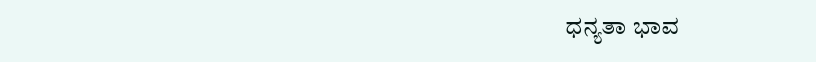ಧನ್ಯತಾ ಭಾವ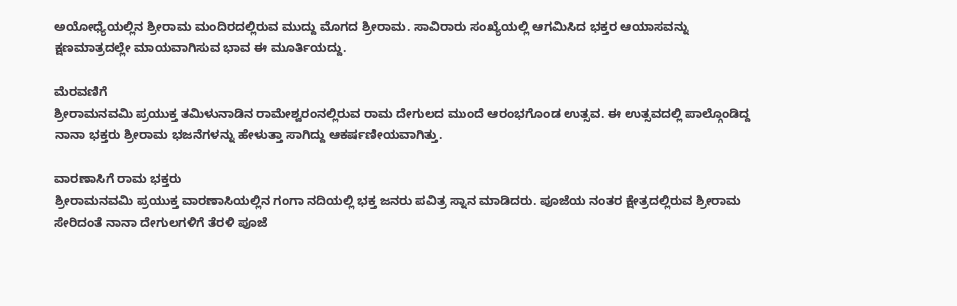ಅಯೋಧ್ಯೆಯಲ್ಲಿನ ಶ್ರೀರಾಮ ಮಂದಿರದಲ್ಲಿರುವ ಮುದ್ದು ಮೊಗದ ಶ್ರೀರಾಮ. ಸಾವಿರಾರು ಸಂಖ್ಯೆಯಲ್ಲಿ ಆಗಮಿಸಿದ ಭಕ್ತರ ಆಯಾಸವನ್ನು ಕ್ಷಣಮಾತ್ರದಲ್ಲೇ ಮಾಯವಾಗಿಸುವ ಭಾವ ಈ ಮೂರ್ತಿಯದ್ದು.

ಮೆರವಣಿಗೆ
ಶ್ರೀರಾಮನವಮಿ ಪ್ರಯುಕ್ತ ತಮಿಳುನಾಡಿನ ರಾಮೇಶ್ವರಂನಲ್ಲಿರುವ ರಾಮ ದೇಗುಲದ ಮುಂದೆ ಆರಂಭಗೊಂಡ ಉತ್ಸವ. ಈ ಉತ್ಸವದಲ್ಲಿ ಪಾಲ್ಗೊಂಡಿದ್ದ ನಾನಾ ಭಕ್ತರು ಶ್ರೀರಾಮ ಭಜನೆಗಳನ್ನು ಹೇಳುತ್ತಾ ಸಾಗಿದ್ದು ಆಕರ್ಷಣೀಯವಾಗಿತ್ತು.

ವಾರಣಾಸಿಗೆ ರಾಮ ಭಕ್ತರು
ಶ್ರೀರಾಮನವಮಿ ಪ್ರಯುಕ್ತ ವಾರಣಾಸಿಯಲ್ಲಿನ ಗಂಗಾ ನದಿಯಲ್ಲಿ ಭಕ್ತ ಜನರು ಪವಿತ್ರ ಸ್ನಾನ ಮಾಡಿದರು. ಪೂಜೆಯ ನಂತರ ಕ್ಷೇತ್ರದಲ್ಲಿರುವ ಶ್ರೀರಾಮ ಸೇರಿದಂತೆ ನಾನಾ ದೇಗುಲಗಳಿಗೆ ತೆರಳಿ ಪೂಜೆ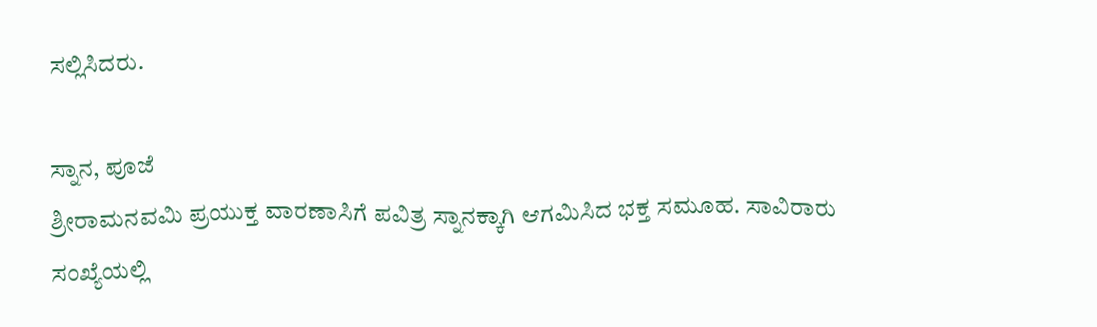ಸಲ್ಲಿಸಿದರು.

ಸ್ನಾನ, ಪೂಜೆ
ಶ್ರೀರಾಮನವಮಿ ಪ್ರಯುಕ್ತ ವಾರಣಾಸಿಗೆ ಪವಿತ್ರ ಸ್ನಾನಕ್ಕಾಗಿ ಆಗಮಿಸಿದ ಭಕ್ತ ಸಮೂಹ. ಸಾವಿರಾರು ಸಂಖ್ಯೆಯಲ್ಲಿ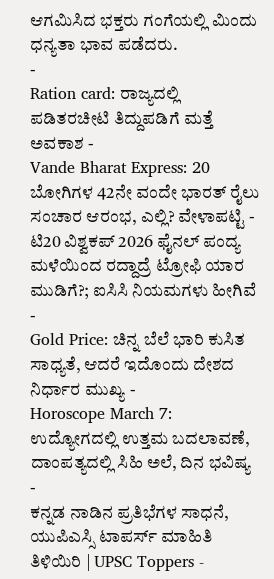ಆಗಮಿಸಿದ ಭಕ್ತರು ಗಂಗೆಯಲ್ಲಿ ಮಿಂದು ಧನ್ಯತಾ ಭಾವ ಪಡೆದರು.
-
Ration card: ರಾಜ್ಯದಲ್ಲಿ ಪಡಿತರಚೀಟಿ ತಿದ್ದುಪಡಿಗೆ ಮತ್ತೆ ಅವಕಾಶ -
Vande Bharat Express: 20 ಬೋಗಿಗಳ 42ನೇ ವಂದೇ ಭಾರತ್ ರೈಲು ಸಂಚಾರ ಆರಂಭ, ಎಲ್ಲಿ? ವೇಳಾಪಟ್ಟಿ -
ಟಿ20 ವಿಶ್ವಕಪ್ 2026 ಫೈನಲ್ ಪಂದ್ಯ ಮಳೆಯಿಂದ ರದ್ದಾದ್ರೆ ಟ್ರೋಫಿ ಯಾರ ಮುಡಿಗೆ?; ಐಸಿಸಿ ನಿಯಮಗಳು ಹೀಗಿವೆ -
Gold Price: ಚಿನ್ನ ಬೆಲೆ ಭಾರಿ ಕುಸಿತ ಸಾಧ್ಯತೆ, ಆದರೆ ಇದೊಂದು ದೇಶದ ನಿರ್ಧಾರ ಮುಖ್ಯ -
Horoscope March 7: ಉದ್ಯೋಗದಲ್ಲಿ ಉತ್ತಮ ಬದಲಾವಣೆ, ದಾಂಪತ್ಯದಲ್ಲಿ ಸಿಹಿ ಅಲೆ, ದಿನ ಭವಿಷ್ಯ -
ಕನ್ನಡ ನಾಡಿನ ಪ್ರತಿಭೆಗಳ ಸಾಧನೆ, ಯುಪಿಎಸ್ಸಿ ಟಾಪರ್ಸ್ ಮಾಹಿತಿ ತಿಳಿಯಿರಿ | UPSC Toppers -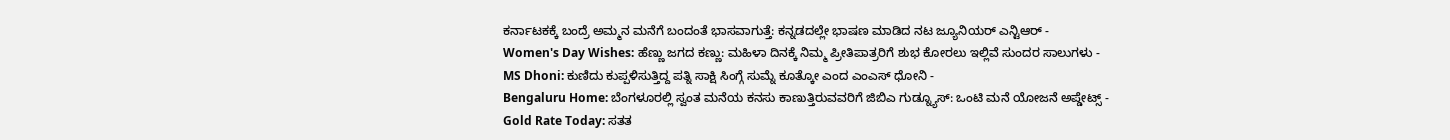ಕರ್ನಾಟಕಕ್ಕೆ ಬಂದ್ರೆ ಅಮ್ಮನ ಮನೆಗೆ ಬಂದಂತೆ ಭಾಸವಾಗುತ್ತೆ: ಕನ್ನಡದಲ್ಲೇ ಭಾಷಣ ಮಾಡಿದ ನಟ ಜ್ಯೂನಿಯರ್ ಎನ್ಟಿಆರ್ -
Women's Day Wishes: ಹೆಣ್ಣು ಜಗದ ಕಣ್ಣು: ಮಹಿಳಾ ದಿನಕ್ಕೆ ನಿಮ್ಮ ಪ್ರೀತಿಪಾತ್ರರಿಗೆ ಶುಭ ಕೋರಲು ಇಲ್ಲಿವೆ ಸುಂದರ ಸಾಲುಗಳು -
MS Dhoni: ಕುಣಿದು ಕುಪ್ಪಳಿಸುತ್ತಿದ್ದ ಪತ್ನಿ ಸಾಕ್ಷಿ ಸಿಂಗ್ಗೆ ಸುಮ್ನೆ ಕೂತ್ಕೋ ಎಂದ ಎಂಎಸ್ ಧೋನಿ -
Bengaluru Home: ಬೆಂಗಳೂರಲ್ಲಿ ಸ್ವಂತ ಮನೆಯ ಕನಸು ಕಾಣುತ್ತಿರುವವರಿಗೆ ಜಿಬಿಎ ಗುಡ್ನ್ಯೂಸ್: ಒಂಟಿ ಮನೆ ಯೋಜನೆ ಅಪ್ಡೇಟ್ಸ್ -
Gold Rate Today: ಸತತ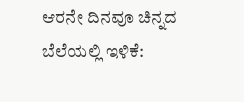ಆರನೇ ದಿನವೂ ಚಿನ್ನದ ಬೆಲೆಯಲ್ಲಿ ಇಳಿಕೆ: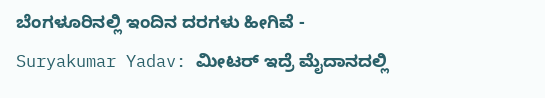ಬೆಂಗಳೂರಿನಲ್ಲಿ ಇಂದಿನ ದರಗಳು ಹೀಗಿವೆ -
Suryakumar Yadav: ಮೀಟರ್ ಇದ್ರೆ ಮೈದಾನದಲ್ಲಿ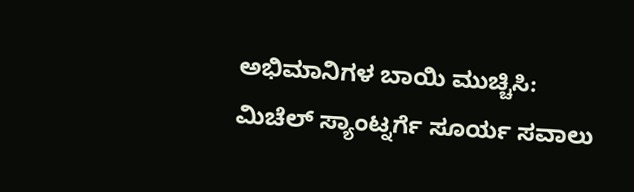ಅಭಿಮಾನಿಗಳ ಬಾಯಿ ಮುಚ್ಚಿಸಿ: ಮಿಚೆಲ್ ಸ್ಯಾಂಟ್ನರ್ಗೆ ಸೂರ್ಯ ಸವಾಲು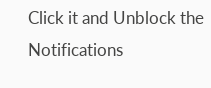Click it and Unblock the Notifications